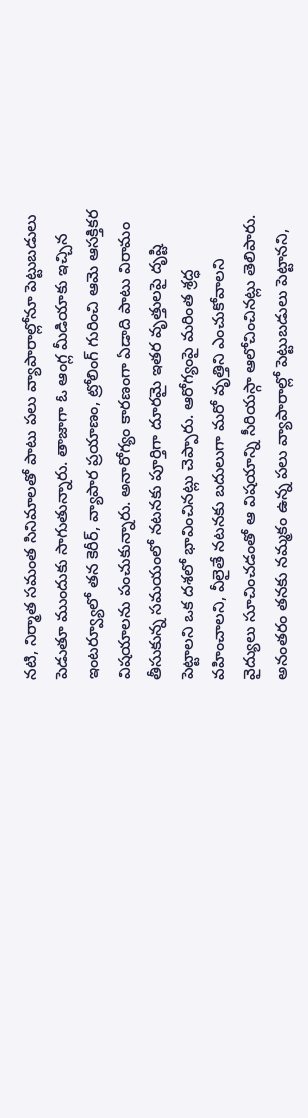నటి, నిర్మాత సమంత సినిమాలతో పాటు పలు వ్యాపారాల్లోనూ పెట్టుబడులు పెడుతూ ముందుకు సాగుతున్నారు. తాజాగా ఓ ఆంగ్ల మీడియాకు ఇచ్చిన ఇంటర్వ్యూలో తన కెరీర్, వ్యాపార ప్రయాణం, ట్రోలింగ్ గురించి ఆమె ఆసక్తికర విషయాలను పంచుకున్నారు. అనారోగ్యం కారణంగా ఏడాది పాటు విరామం తీసుకున్న సమయంలో నటనకు పూర్తిగా దూరమై ఇతర వృత్తులపై దృష్టి పెట్టాలని ఒక దశలో భావించినట్లు చెప్పారు. ఆరోగ్యంపై మరింత శ్రద్ధ వహించాలని, వీలైతే నటనకు బదులుగా మరో వృత్తిని ఎంచుకోవాలని వైద్యులు సూచించడంతో ఆ విషయాన్ని సీరియస్గా ఆలోచించినట్లు తెలిపారు. అనంతరం తనకు నమ్మకం ఉన్న పలు వ్యాపారాల్లో పెట్టుబడులు పెట్టానని,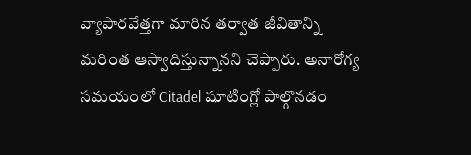వ్యాపారవేత్తగా మారిన తర్వాత జీవితాన్ని మరింత ఆస్వాదిస్తున్నానని చెప్పారు. అనారోగ్య సమయంలో Citadel షూటింగ్లో పాల్గొనడం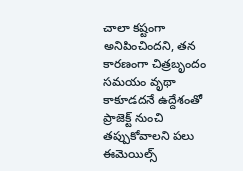చాలా కష్టంగా అనిపించిందని, తన కారణంగా చిత్రబృందం సమయం వృథా కాకూడదనే ఉద్దేశంతో ప్రాజెక్ట్ నుంచి తప్పుకోవాలని పలు ఈమెయిల్స్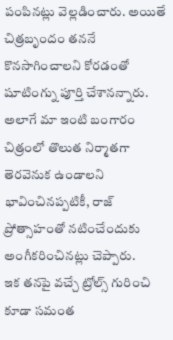పంపినట్లు వెల్లడించారు. అయితే చిత్రబృందం తననే కొనసాగించాలని కోరడంతో షూటింగ్ను పూర్తి చేశానన్నారు. అలాగే మా ఇంటి బంగారం చిత్రంలో తొలుత నిర్మాతగా తెరవెనుక ఉండాలని భావించినప్పటికీ, రాజ్ ప్రోత్సాహంతో నటించేందుకు అంగీకరించినట్లు చెప్పారు.
ఇక తనపై వచ్చే ట్రోల్స్ గురించి కూడా సమంత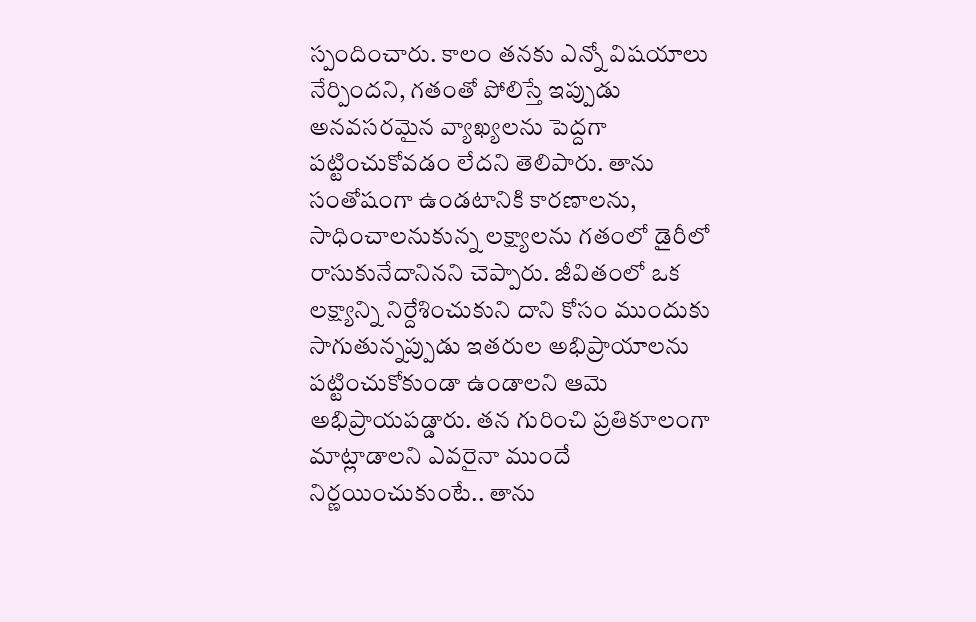స్పందించారు. కాలం తనకు ఎన్నో విషయాలు నేర్పిందని, గతంతో పోలిస్తే ఇప్పుడు అనవసరమైన వ్యాఖ్యలను పెద్దగా పట్టించుకోవడం లేదని తెలిపారు. తాను సంతోషంగా ఉండటానికి కారణాలను, సాధించాలనుకున్న లక్ష్యాలను గతంలో డైరీలో రాసుకునేదానినని చెప్పారు. జీవితంలో ఒక లక్ష్యాన్ని నిర్దేశించుకుని దాని కోసం ముందుకు సాగుతున్నప్పుడు ఇతరుల అభిప్రాయాలను పట్టించుకోకుండా ఉండాలని ఆమె అభిప్రాయపడ్డారు. తన గురించి ప్రతికూలంగా మాట్లాడాలని ఎవరైనా ముందే నిర్ణయించుకుంటే.. తాను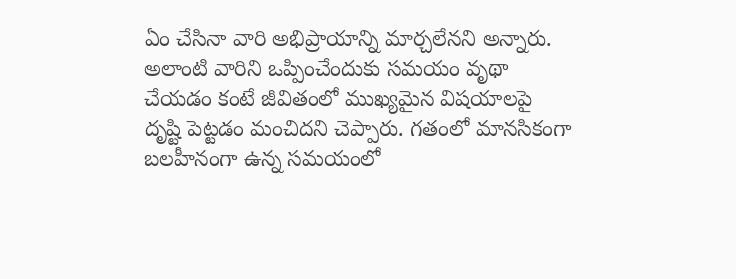ఏం చేసినా వారి అభిప్రాయాన్ని మార్చలేనని అన్నారు. అలాంటి వారిని ఒప్పించేందుకు సమయం వృథా చేయడం కంటే జీవితంలో ముఖ్యమైన విషయాలపై దృష్టి పెట్టడం మంచిదని చెప్పారు. గతంలో మానసికంగా బలహీనంగా ఉన్న సమయంలో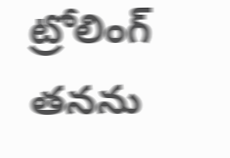ట్రోలింగ్ తనను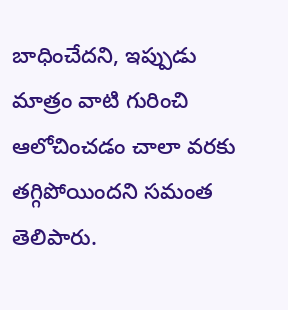బాధించేదని, ఇప్పుడు మాత్రం వాటి గురించి ఆలోచించడం చాలా వరకు తగ్గిపోయిందని సమంత తెలిపారు.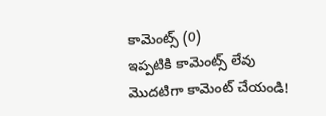కామెంట్స్ (0)
ఇప్పటికి కామెంట్స్ లేవు
మొదటిగా కామెంట్ చేయండి!